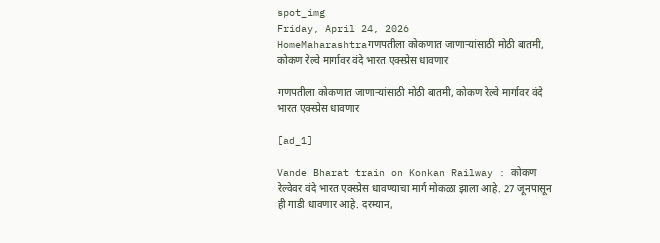spot_img
Friday, April 24, 2026
HomeMaharashtraगणपतीला कोकणात जाणाऱ्यांसाठी मोठी बातमी, कोकण रेल्वे मार्गावर वंदे भारत एक्स्प्रेस धावणार

गणपतीला कोकणात जाणाऱ्यांसाठी मोठी बातमी, कोकण रेल्वे मार्गावर वंदे भारत एक्स्प्रेस धावणार

[ad_1]

Vande Bharat train on Konkan Railway : कोकण रेल्वेवर वंदे भारत एक्स्प्रेस धावण्याचा मार्ग मोकळा झाला आहे. 27 जूनपासून ही गाडी धावणार आहे. दरम्यान,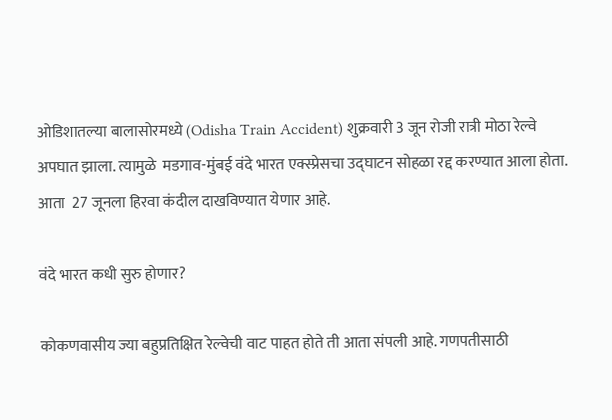ओडिशातल्या बालासोरमध्ये (Odisha Train Accident) शुक्रवारी 3 जून रोजी रात्री मोठा रेल्वे अपघात झाला. त्यामुळे  मडगाव-मुंबई वंदे भारत एक्स्प्रेसचा उद्घाटन सोहळा रद्द करण्यात आला होता. आता  27 जूनला हिरवा कंदील दाखविण्यात येणार आहे.

वंदे भारत कधी सुरु होणार?

कोकणवासीय ज्या बहुप्रतिक्षित रेल्वेची वाट पाहत होते ती आता संपली आहे. गणपतीसाठी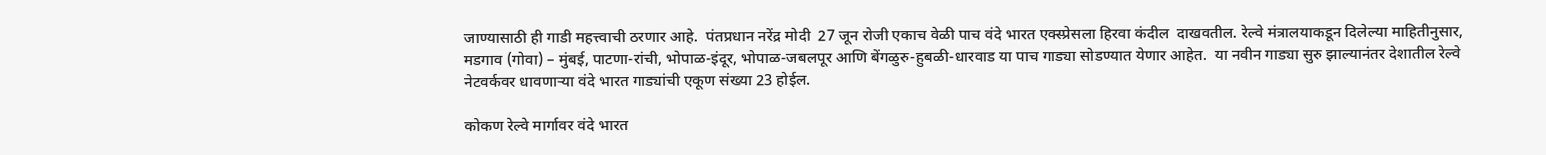जाण्यासाठी ही गाडी महत्त्वाची ठरणार आहे.  पंतप्रधान नरेंद्र मोदी  27 जून रोजी एकाच वेळी पाच वंदे भारत एक्स्प्रेसला हिरवा कंदील  दाखवतील. रेल्वे मंत्रालयाकडून दिलेल्या माहितीनुसार, मडगाव (गोवा) – मुंबई, पाटणा-रांची, भोपाळ-इंदूर, भोपाळ-जबलपूर आणि बेंगळुरु-हुबळी-धारवाड या पाच गाड्या सोडण्यात येणार आहेत.  या नवीन गाड्या सुरु झाल्यानंतर देशातील रेल्वे नेटवर्कवर धावणाऱ्या वंदे भारत गाड्यांची एकूण संख्या 23 होईल.

कोकण रेल्वे मार्गावर वंदे भारत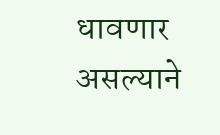धावणार असल्याने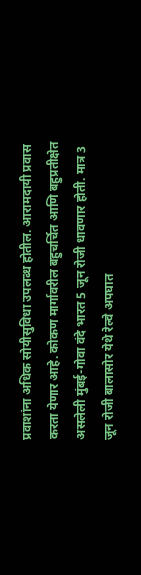प्रवाशांना अधिक सोयीसुविधा उपलब्ध होतील. आरामदायी प्रवास करता येणार आहे. कोकण मार्गावरील बहुचर्चित आणि बहुप्रतीक्षेत असलेली मुंबई-गोवा वंदे भारत 5 जून रोजी धावणार होती. मात्र 3 जून रोजी बालासोर येथे रेल्वे अपघात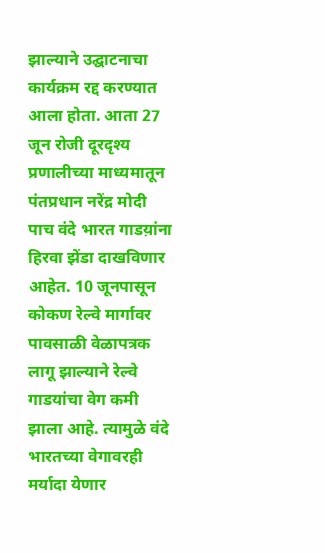झाल्याने उद्घाटनाचा कार्यक्रम रद्द करण्यात आला होता. आता 27 जून रोजी दूरदृश्य प्रणालीच्या माध्यमातून पंतप्रधान नरेंद्र मोदी पाच वंदे भारत गाडय़ांना हिरवा झेंडा दाखविणार आहेत. 10 जूनपासून कोकण रेल्वे मार्गावर पावसाळी वेळापत्रक लागू झाल्याने रेल्वे गाडयांचा वेग कमी झाला आहे. त्यामुळे वंदे भारतच्या वेगावरही मर्यादा येणार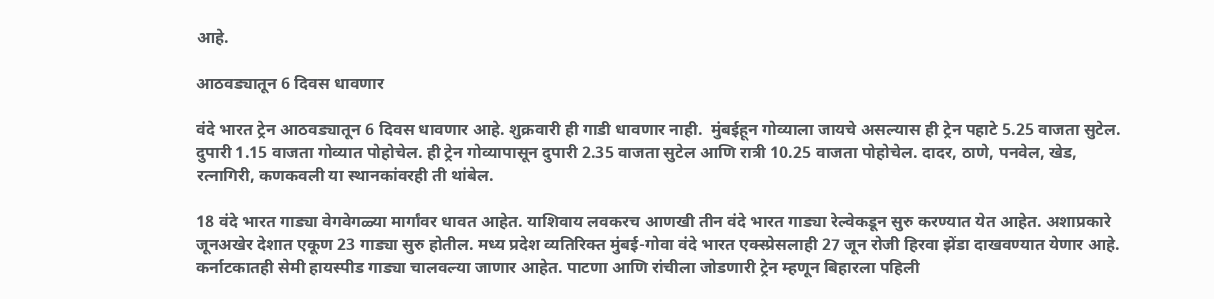आहे.

आठवड्यातून 6 दिवस धावणार

वंदे भारत ट्रेन आठवड्यातून 6 दिवस धावणार आहे. शुक्रवारी ही गाडी धावणार नाही.  मुंबईहून गोव्याला जायचे असल्यास ही ट्रेन पहाटे 5.25 वाजता सुटेल. दुपारी 1.15 वाजता गोव्यात पोहोचेल. ही ट्रेन गोव्यापासून दुपारी 2.35 वाजता सुटेल आणि रात्री 10.25 वाजता पोहोचेल. दादर, ठाणे, पनवेल, खेड, रत्नागिरी, कणकवली या स्थानकांवरही ती थांबेल.

18 वंदे भारत गाड्या वेगवेगळ्या मार्गांवर धावत आहेत. याशिवाय लवकरच आणखी तीन वंदे भारत गाड्या रेल्वेकडून सुरु करण्यात येत आहेत. अशाप्रकारे जूनअखेर देशात एकूण 23 गाड्या सुरु होतील. मध्य प्रदेश व्यतिरिक्त मुंबई-गोवा वंदे भारत एक्स्प्रेसलाही 27 जून रोजी हिरवा झेंडा दाखवण्यात येणार आहे. कर्नाटकातही सेमी हायस्पीड गाड्या चालवल्या जाणार आहेत. पाटणा आणि रांचीला जोडणारी ट्रेन म्हणून बिहारला पहिली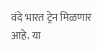वंदे भारत ट्रेन मिळणार आहे. या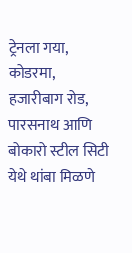ट्रेनला गया, कोडरमा, हजारीबाग रोड, पारसनाथ आणि बोकारो स्टील सिटी येथे थांबा मिळणे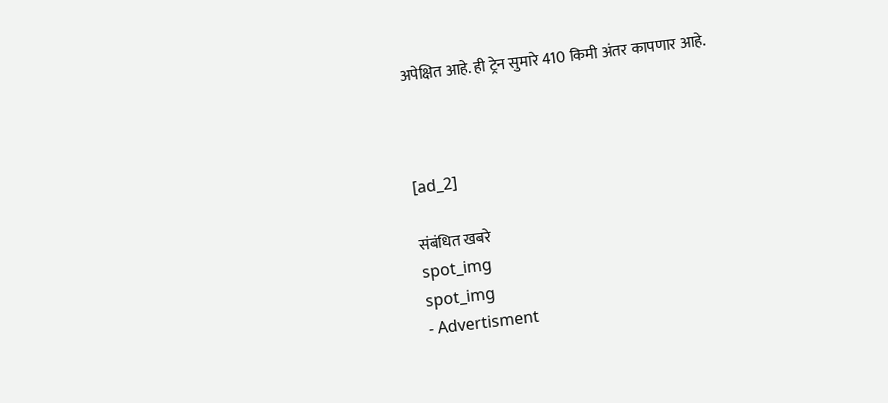अपेक्षित आहे. ही ट्रेन सुमारे 410 किमी अंतर कापणार आहे.



[ad_2]

संबंधित खबरे
spot_img
spot_img
- Advertisment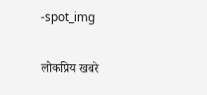-spot_img

लोकप्रिय खबरे